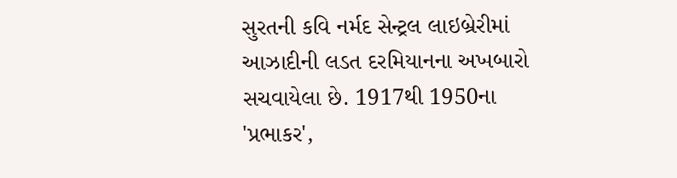સુરતની કવિ નર્મદ સેન્ટ્રલ લાઇબ્રેરીમાં આઝાદીની લડત દરમિયાનના અખબારો સચવાયેલા છે. 1917થી 1950ના 'પ્રભાકર',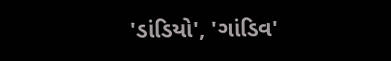'ડાંડિયો', 'ગાંડિવ'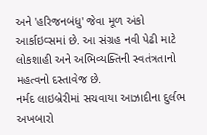અને 'હરિજનબંધુ' જેવા મૂળ અંકો આર્કાઇવ્સમાં છે. આ સંગ્રહ નવી પેઢી માટે લોકશાહી અને અભિવ્યક્તિની સ્વતંત્રતાનો મહત્વનો દસ્તાવેજ છે.
નર્મદ લાઇબ્રેરીમાં સચવાયા આઝાદીના દુર્લભ અખબારો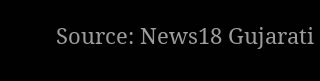Source: News18 Gujarati